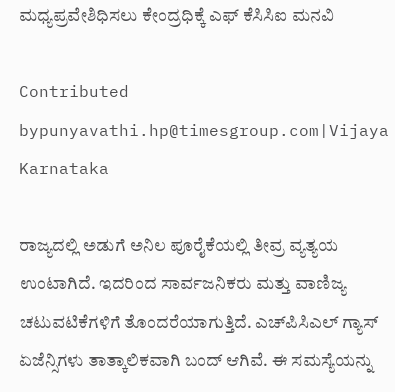ಮಧ್ಯಪ್ರವೇಶಿಧಿಸಲು ಕೇಂದ್ರಧಿಕ್ಕೆ ಎಫ್ ಕೆಸಿಸಿಐ ಮನವಿ

Contributed bypunyavathi.hp@timesgroup.com|Vijaya Karnataka

ರಾಜ್ಯದಲ್ಲಿ ಅಡುಗೆ ಅನಿಲ ಪೂರೈಕೆಯಲ್ಲಿ ತೀವ್ರ ವ್ಯತ್ಯಯ ಉಂಟಾಗಿದೆ. ಇದರಿಂದ ಸಾರ್ವಜನಿಕರು ಮತ್ತು ವಾಣಿಜ್ಯ ಚಟುವಟಿಕೆಗಳಿಗೆ ತೊಂದರೆಯಾಗುತ್ತಿದೆ. ಎಚ್‌ಪಿಸಿಎಲ್ ಗ್ಯಾಸ್ ಏಜೆನ್ಸಿಗಳು ತಾತ್ಕಾಲಿಕವಾಗಿ ಬಂದ್ ಆಗಿವೆ. ಈ ಸಮಸ್ಯೆಯನ್ನು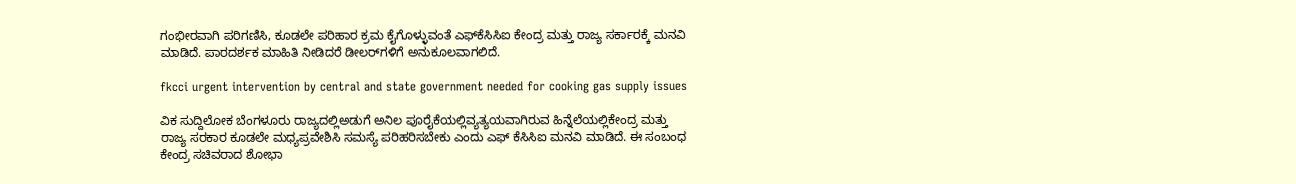ಗಂಭೀರವಾಗಿ ಪರಿಗಣಿಸಿ, ಕೂಡಲೇ ಪರಿಹಾರ ಕ್ರಮ ಕೈಗೊಳ್ಳುವಂತೆ ಎಫ್‌ಕೆಸಿಸಿಐ ಕೇಂದ್ರ ಮತ್ತು ರಾಜ್ಯ ಸರ್ಕಾರಕ್ಕೆ ಮನವಿ ಮಾಡಿದೆ. ಪಾರದರ್ಶಕ ಮಾಹಿತಿ ನೀಡಿದರೆ ಡೀಲರ್‌ಗಳಿಗೆ ಅನುಕೂಲವಾಗಲಿದೆ.

fkcci urgent intervention by central and state government needed for cooking gas supply issues

ವಿಕ ಸುದ್ದಿಲೋಕ ಬೆಂಗಳೂರು ರಾಜ್ಯದಲ್ಲಿಅಡುಗೆ ಅನಿಲ ಪೂರೈಕೆಯಲ್ಲಿವ್ಯತ್ಯಯವಾಗಿರುವ ಹಿನ್ನೆಲೆಯಲ್ಲಿಕೇಂದ್ರ ಮತ್ತು ರಾಜ್ಯ ಸರಕಾರ ಕೂಡಲೇ ಮಧ್ಯಪ್ರವೇಶಿಸಿ ಸಮಸ್ಯೆ ಪರಿಹರಿಸಬೇಕು ಎಂದು ಎಫ್ ಕೆಸಿಸಿಐ ಮನವಿ ಮಾಡಿದೆ. ಈ ಸಂಬಂಧ ಕೇಂದ್ರ ಸಚಿವರಾದ ಶೋಭಾ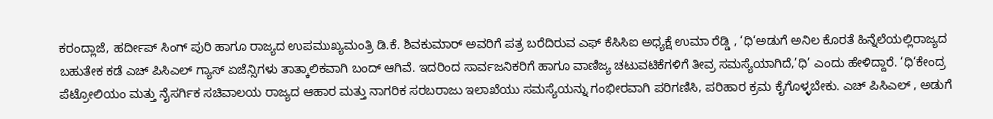ಕರಂದ್ಲಾಜೆ, ಹರ್ದೀಪ್ ಸಿಂಗ್ ಪುರಿ ಹಾಗೂ ರಾಜ್ಯದ ಉಪಮುಖ್ಯಮಂತ್ರಿ ಡಿ.ಕೆ. ಶಿವಕುಮಾರ್ ಅವರಿಗೆ ಪತ್ರ ಬರೆದಿರುವ ಎಫ್ ಕೆಸಿಸಿಐ ಅಧ್ಯಕ್ಷೆ ಉಮಾ ರೆಡ್ಡಿ , ‘ಧಿ‘ಅಡುಗೆ ಅನಿಲ ಕೊರತೆ ಹಿನ್ನೆಲೆಯಲ್ಲಿರಾಜ್ಯದ ಬಹುತೇಕ ಕಡೆ ಎಚ್ ಪಿಸಿಎಲ್ ಗ್ಯಾಸ್ ಏಜೆನ್ಸಿಗಳು ತಾತ್ಕಾಲಿಕವಾಗಿ ಬಂದ್ ಆಗಿವೆ. ಇದರಿಂದ ಸಾರ್ವಜನಿಕರಿಗೆ ಹಾಗೂ ವಾಣಿಜ್ಯ ಚಟುವಟಿಕೆಗಳಿಗೆ ತೀವ್ರ ಸಮಸ್ಯೆಯಾಗಿದೆ,’ಧಿ’ ಎಂದು ಹೇಳಿದ್ದಾರೆ. ‘ಧಿ‘ಕೇಂದ್ರ ಪೆಟ್ರೋಲಿಯಂ ಮತ್ತು ನೈಸರ್ಗಿಕ ಸಚಿವಾಲಯ ರಾಜ್ಯದ ಆಹಾರ ಮತ್ತು ನಾಗರಿಕ ಸರಬರಾಜು ಇಲಾಖೆಯು ಸಮಸ್ಯೆಯನ್ನು ಗಂಭೀರವಾಗಿ ಪರಿಗಣಿಸಿ, ಪರಿಹಾರ ಕ್ರಮ ಕೈಗೊಳ್ಳಬೇಕು. ಎಚ್ ಪಿಸಿಎಲ್ , ಅಡುಗೆ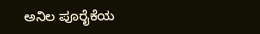ಅನಿಲ ಪೂರೈಕೆಯ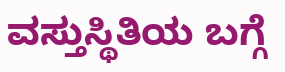ವಸ್ತುಸ್ಥಿತಿಯ ಬಗ್ಗೆ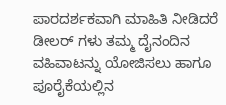ಪಾರದರ್ಶಕವಾಗಿ ಮಾಹಿತಿ ನೀಡಿದರೆ ಡೀಲರ್ ಗಳು ತಮ್ಮ ದೈನಂದಿನ ವಹಿವಾಟನ್ನು ಯೋಜಿಸಲು ಹಾಗೂ ಪೂರೈಕೆಯಲ್ಲಿನ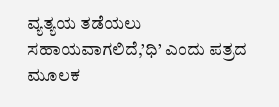ವ್ಯತ್ಯಯ ತಡೆಯಲು ಸಹಾಯವಾಗಲಿದೆ,’ಧಿ’ ಎಂದು ಪತ್ರದ ಮೂಲಕ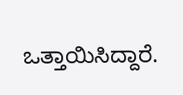ಒತ್ತಾಯಿಸಿದ್ದಾರೆ.